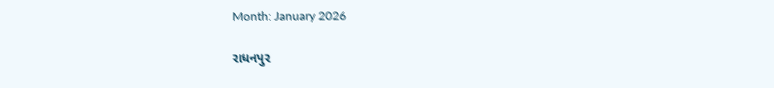Month: January 2026

રાધનપુર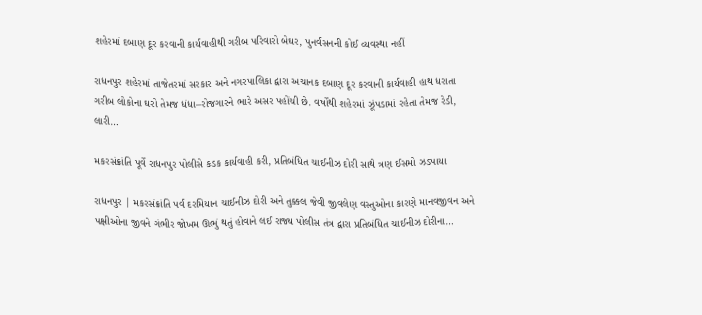શહેરમાં દબાણ દૂર કરવાની કાર્યવાહીથી ગરીબ પરિવારો બેઘર, પુનર્વસનની કોઈ વ્યવસ્થા નહીં

રાધનપુર શહેરમાં તાજેતરમાં સરકાર અને નગરપાલિકા દ્વારા અચાનક દબાણ દૂર કરવાની કાર્યવાહી હાથ ધરાતા ગરીબ લોકોના ઘરો તેમજ ધંધા–રોજગારને ભારે અસર પહોંચી છે. વર્ષોથી શહેરમાં ઝૂંપડામાં રહેતા તેમજ રેડી, લારી…

મકરસંક્રાંતિ પૂર્વે રાધનપુર પોલીસે કડક કાર્યવાહી કરી, પ્રતિબંધિત ચાઈનીઝ દોરી સાથે ત્રણ ઈસમો ઝડપાયા

રાધનપુર | મકરસંક્રાંતિ પર્વ દરમિયાન ચાઈનીઝ દોરી અને તુક્કલ જેવી જીવલેણ વસ્તુઓના કારણે માનવજીવન અને પક્ષીઓના જીવને ગંભીર જોખમ ઊભું થતું હોવાને લઈ રાજ્ય પોલીસ તંત્ર દ્વારા પ્રતિબંધિત ચાઈનીઝ દોરીના…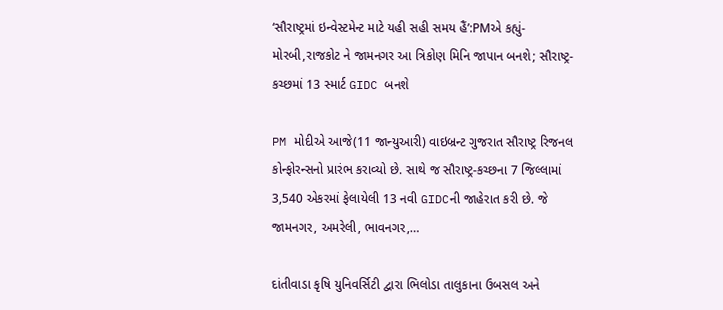‘સૌરાષ્ટ્રમાં ઇન્વેસ્ટમેન્ટ માટે યહી સહી સમય હૈં’:PMએ કહ્યું- મોરબી,રાજકોટ ને જામનગર આ ત્રિકોણ મિનિ જાપાન બનશે; સૌરાષ્ટ્ર-કચ્છમાં 13 સ્માર્ટ GIDC બનશે

PM મોદીએ આજે(11 જાન્યુઆરી) વાઇબ્રન્ટ ગુજરાત સૌરાષ્ટ્ર રિજનલ કોન્ફોરન્સનો પ્રારંભ કરાવ્યો છે. સાથે જ સૌરાષ્ટ્ર-કચ્છના 7 જિલ્લામાં 3,540 એકરમાં ફેલાયેલી 13 નવી GIDCની જાહેરાત કરી છે. જે જામનગર, અમરેલી, ભાવનગર,…

દાંતીવાડા કૃષિ યુનિવર્સિટી દ્વારા ભિલોડા તાલુકાના ઉબસલ અને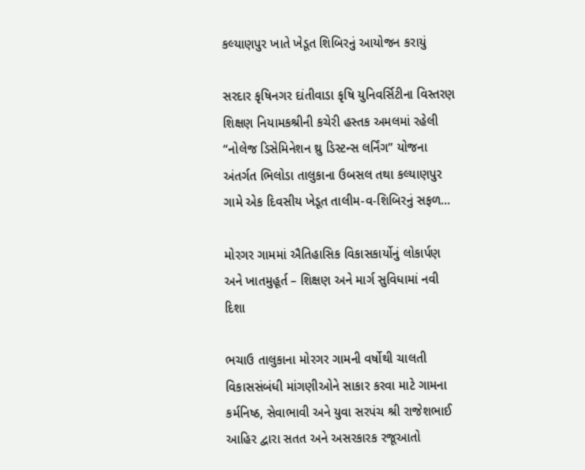કલ્યાણપુર ખાતે ખેડૂત શિબિરનું આયોજન કરાયું

સરદાર કૃષિનગર દાંતીવાડા કૃષિ યુનિવર્સિટીના વિસ્તરણ શિક્ષણ નિયામકશ્રીની કચેરી હસ્તક અમલમાં રહેલી “નોલેજ ડિસેમિનેશન થ્રુ ડિસ્ટન્સ લર્નિંગ” યોજના અંતર્ગત ભિલોડા તાલુકાના ઉબસલ તથા કલ્યાણપુર ગામે એક દિવસીય ખેડૂત તાલીમ-વ-શિબિરનું સફળ…

મોરગર ગામમાં ઐતિહાસિક વિકાસકાર્યોનું લોકાર્પણ અને ખાતમુહૂર્ત – શિક્ષણ અને માર્ગ સુવિધામાં નવી દિશા

ભચાઉ તાલુકાના મોરગર ગામની વર્ષોથી ચાલતી વિકાસસંબંધી માંગણીઓને સાકાર કરવા માટે ગામના કર્મનિષ્ઠ, સેવાભાવી અને યુવા સરપંચ શ્રી રાજેશભાઈ આહિર દ્વારા સતત અને અસરકારક રજૂઆતો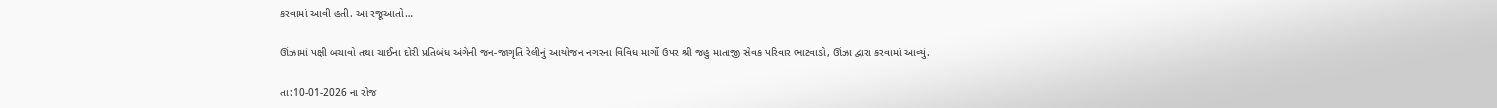કરવામાં આવી હતી. આ રજૂઆતો…

ઊંઝામાં પક્ષી બચાવો તથા ચાઈના દોરી પ્રતિબંધ અંગેની જન-જાગૃતિ રેલીનું આયોજન નગરના વિવિધ માર્ગો ઉપર શ્રી જહુ માતાજી સેવક પરિવાર ભાટવાડો, ઊંઝા દ્વારા કરવામાં આવ્યું.

તા:10-01-2026 ના રોજ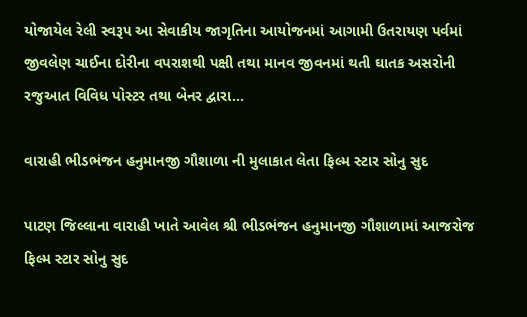યોજાયેલ રેલી સ્વરૂપ આ સેવાકીય જાગૃતિના આયોજનમાં આગામી ઉતરાયણ પર્વમાં જીવલેણ ચાઈના દોરીના વપરાશથી પક્ષી તથા માનવ જીવનમાં થતી ઘાતક અસરોની રજુઆત વિવિધ પોસ્ટર તથા બેનર દ્વારા…

વારાહી ભીડભંજન હનુમાનજી ગૌશાળા ની મુલાકાત લેતા ફિલ્મ સ્ટાર સોનુ સુદ

પાટણ જિલ્લાના વારાહી ખાતે આવેલ શ્રી ભીડભંજન હનુમાનજી ગૌશાળામાં આજરોજ ફિલ્મ સ્ટાર સોનુ સુદ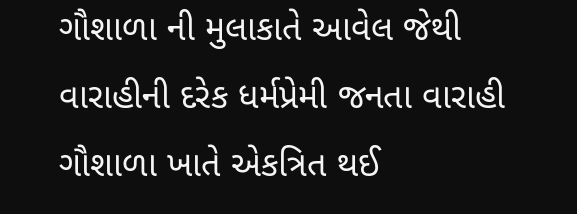ગૌશાળા ની મુલાકાતે આવેલ જેથી વારાહીની દરેક ધર્મપ્રેમી જનતા વારાહી ગૌશાળા ખાતે એકત્રિત થઈ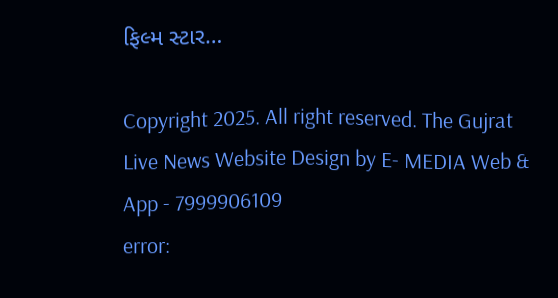ફિલ્મ સ્ટાર…

Copyright 2025. All right reserved. The Gujrat Live News Website Design by E- MEDIA Web & App - 7999906109
error: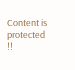Content is protected !!